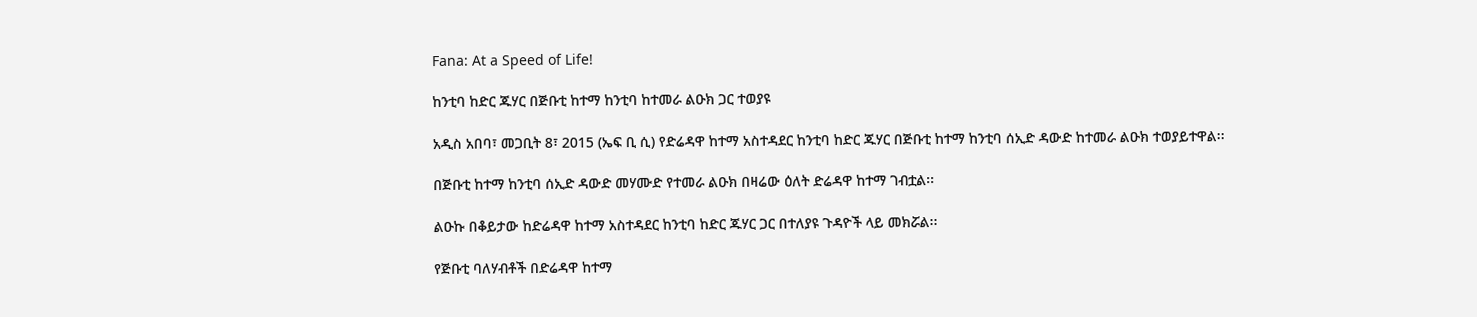Fana: At a Speed of Life!

ከንቲባ ከድር ጁሃር በጅቡቲ ከተማ ከንቲባ ከተመራ ልዑክ ጋር ተወያዩ

አዲስ አበባ፣ መጋቢት 8፣ 2015 (ኤፍ ቢ ሲ) የድሬዳዋ ከተማ አስተዳደር ከንቲባ ከድር ጁሃር በጅቡቲ ከተማ ከንቲባ ሰኢድ ዳውድ ከተመራ ልዑክ ተወያይተዋል፡፡

በጅቡቲ ከተማ ከንቲባ ሰኢድ ዳውድ መሃሙድ የተመራ ልዑክ በዛሬው ዕለት ድሬዳዋ ከተማ ገብቷል፡፡

ልዑኩ በቆይታው ከድሬዳዋ ከተማ አስተዳደር ከንቲባ ከድር ጁሃር ጋር በተለያዩ ጉዳዮች ላይ መክሯል፡፡

የጅቡቲ ባለሃብቶች በድሬዳዋ ከተማ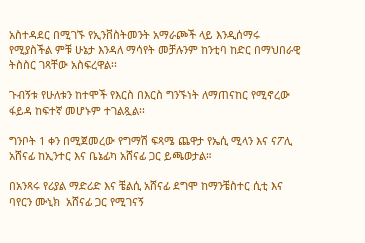አስተዳደር በሚገኙ የኢንቨስትመንት አማራጮች ላይ እንዲሰማሩ የሚያስችል ምቹ ሁኔታ እንዳለ ማሳየት መቻሉንም ከንቲባ ከድር በማህበራዊ ትስስር ገጻቸው አስፍረዋል፡፡

ጉብኝቱ የሁለቱን ከተሞች የእርስ በእርስ ግንኙነት ለማጠናከር የሚኖረው ፋይዳ ከፍተኛ መሆኑም ተገልጿል፡፡

ግንቦት 1 ቀን በሚጀመረው የግማሽ ፍጻሜ ጨዋታ የኤሲ ሚላን እና ናፖሊ አሸናፊ ከኢንተር እና ቤኔፊካ አሸናፊ ጋር ይጫወታል።

በአንጻሩ የሪያል ማድሪድ እና ቼልሲ አሸናፊ ደግሞ ከማንቼስተር ሲቲ እና ባየርን ሙኒክ  አሸናፊ ጋር የሚገናኝ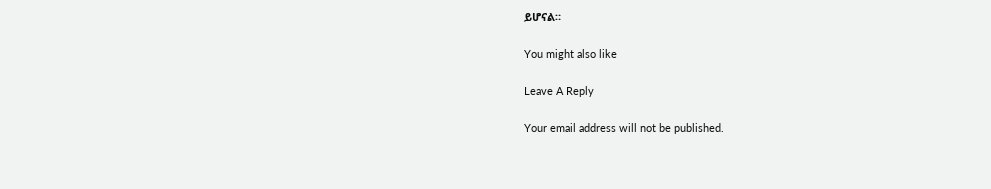ይሆናል።

You might also like

Leave A Reply

Your email address will not be published.